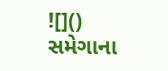![]()
સમેગાના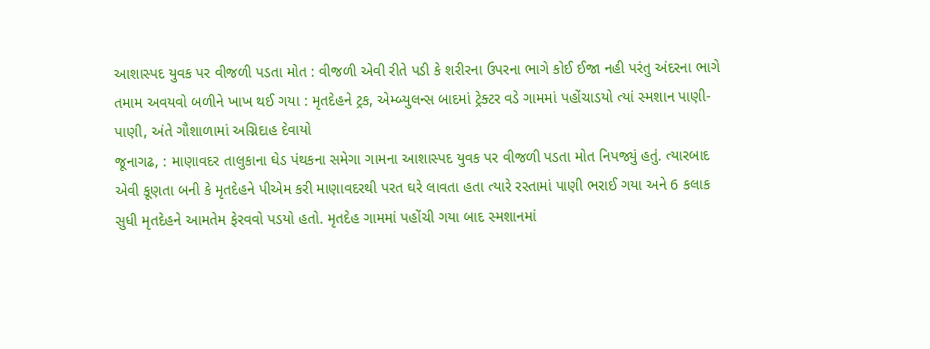આશાસ્પદ યુવક પર વીજળી પડતા મોત : વીજળી એવી રીતે પડી કે શરીરના ઉપરના ભાગે કોઈ ઈજા નહી પરંતુ અંદરના ભાગે તમામ અવયવો બળીને ખાખ થઈ ગયા : મૃતદેહને ટ્રક, એમ્બ્યુલન્સ બાદમાં ટ્રેક્ટર વડે ગામમાં પહોંચાડયો ત્યાં સ્મશાન પાણી-પાણી, અંતે ગૌશાળામાં અગ્નિદાહ દેવાયો
જૂનાગઢ, : માણાવદર તાલુકાના ઘેડ પંથકના સમેગા ગામના આશાસ્પદ યુવક પર વીજળી પડતા મોત નિપજ્યું હતું. ત્યારબાદ એવી કૂણતા બની કે મૃતદેહને પીએમ કરી માણાવદરથી પરત ઘરે લાવતા હતા ત્યારે રસ્તામાં પાણી ભરાઈ ગયા અને 6 કલાક સુધી મૃતદેહને આમતેમ ફેરવવો પડયો હતો. મૃતદેહ ગામમાં પહોંચી ગયા બાદ સ્મશાનમાં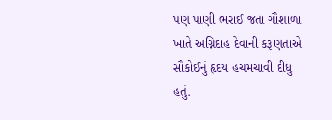પણ પાણી ભરાઈ જતા ગૌશાળા ખાતે અગ્નિદાહ દેવાની કરૂણતાએ સૌકોઈનું હૃદય હચમચાવી દીધુ હતું.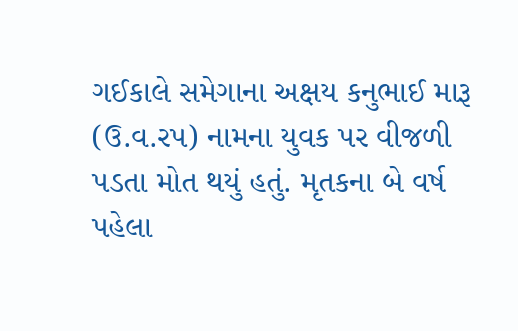ગઈકાલે સમેગાના અક્ષય કનુભાઈ મારૂ (ઉ.વ.રપ) નામના યુવક પર વીજળી પડતા મોત થયું હતું. મૃતકના બે વર્ષ પહેલા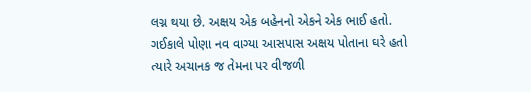લગ્ન થયા છે. અક્ષય એક બહેનનો એકને એક ભાઈ હતો. ગઈકાલે પોણા નવ વાગ્યા આસપાસ અક્ષય પોતાના ઘરે હતો ત્યારે અચાનક જ તેમના પર વીજળી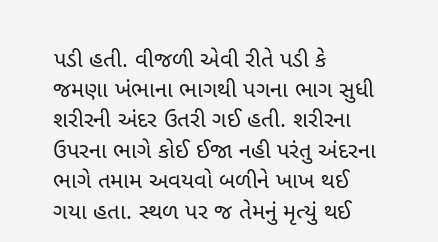પડી હતી. વીજળી એવી રીતે પડી કે જમણા ખંભાના ભાગથી પગના ભાગ સુધી શરીરની અંદર ઉતરી ગઈ હતી. શરીરના ઉપરના ભાગે કોઈ ઈજા નહી પરંતુ અંદરના ભાગે તમામ અવયવો બળીને ખાખ થઈ ગયા હતા. સ્થળ પર જ તેમનું મૃત્યું થઈ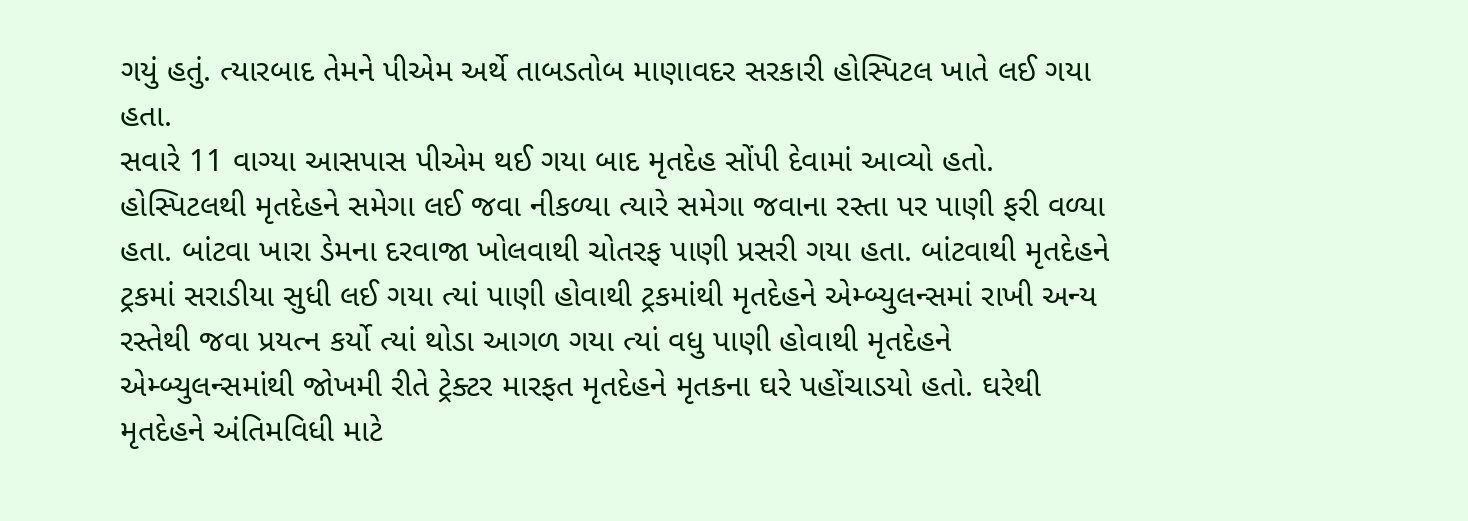ગયું હતું. ત્યારબાદ તેમને પીએમ અર્થે તાબડતોબ માણાવદર સરકારી હોસ્પિટલ ખાતે લઈ ગયા હતા.
સવારે 11 વાગ્યા આસપાસ પીએમ થઈ ગયા બાદ મૃતદેહ સોંપી દેવામાં આવ્યો હતો. હોસ્પિટલથી મૃતદેહને સમેગા લઈ જવા નીકળ્યા ત્યારે સમેગા જવાના રસ્તા પર પાણી ફરી વળ્યા હતા. બાંટવા ખારા ડેમના દરવાજા ખોલવાથી ચોતરફ પાણી પ્રસરી ગયા હતા. બાંટવાથી મૃતદેહને ટ્રકમાં સરાડીયા સુધી લઈ ગયા ત્યાં પાણી હોવાથી ટ્રકમાંથી મૃતદેહને એમ્બ્યુલન્સમાં રાખી અન્ય રસ્તેથી જવા પ્રયત્ન કર્યો ત્યાં થોડા આગળ ગયા ત્યાં વધુ પાણી હોવાથી મૃતદેહને એમ્બ્યુલન્સમાંથી જોખમી રીતે ટ્રેક્ટર મારફત મૃતદેહને મૃતકના ઘરે પહોંચાડયો હતો. ઘરેથી મૃતદેહને અંતિમવિધી માટે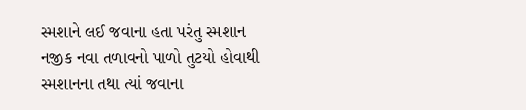સ્મશાને લઈ જવાના હતા પરંતુ સ્મશાન નજીક નવા તળાવનો પાળો તુટયો હોવાથી સ્મશાનના તથા ત્યાં જવાના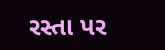રસ્તા પર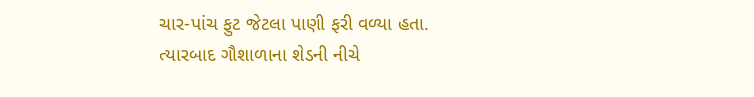ચાર-પાંચ ફુટ જેટલા પાણી ફરી વળ્યા હતા. ત્યારબાદ ગૌશાળાના શેડની નીચે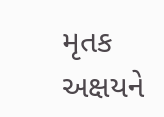મૃતક અક્ષયને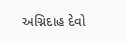અગ્નિદાહ દેવો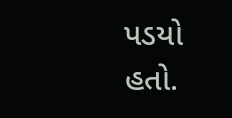પડયો હતો.